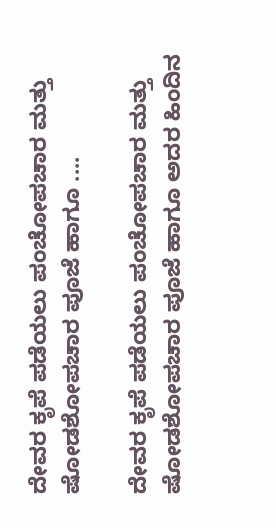ದೇವರ ಕೃಪೆ ಪಡೆಯಲು ಪಂಚೋಪಚಾರ ಮತ್ತು ಷೋಡಶೋಪಚಾರ ಪೂಜೆ ಹಾಗೂ ....

ದೇವರ ಕೃಪೆ ಪಡೆಯಲು ಪಂಚೋಪಚಾರ ಮತ್ತು ಷೋಡಶೋಪಚಾರ ಪೂಜೆ ಹಾಗೂ ಅದರ ಹಿಂದಿನ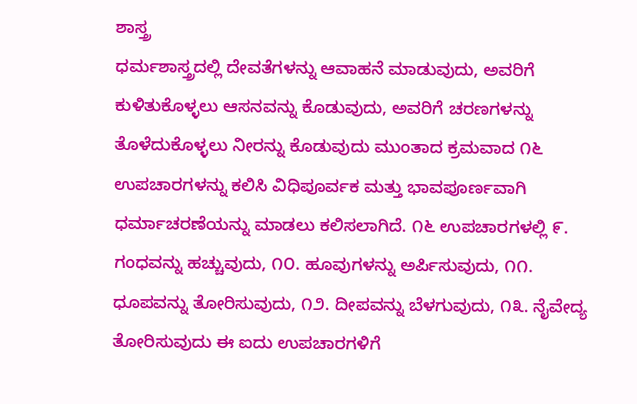ಶಾಸ್ತ್ರ
ಧರ್ಮಶಾಸ್ತ್ರದಲ್ಲಿ ದೇವತೆಗಳನ್ನು ಆವಾಹನೆ ಮಾಡುವುದು, ಅವರಿಗೆ ಕುಳಿತುಕೊಳ್ಳಲು ಆಸನವನ್ನು ಕೊಡುವುದು, ಅವರಿಗೆ ಚರಣಗಳನ್ನು ತೊಳೆದುಕೊಳ್ಳಲು ನೀರನ್ನು ಕೊಡುವುದು ಮುಂತಾದ ಕ್ರಮವಾದ ೧೬ ಉಪಚಾರಗಳನ್ನು ಕಲಿಸಿ ವಿಧಿಪೂರ್ವಕ ಮತ್ತು ಭಾವಪೂರ್ಣವಾಗಿ ಧರ್ಮಾಚರಣೆಯನ್ನು ಮಾಡಲು ಕಲಿಸಲಾಗಿದೆ. ೧೬ ಉಪಚಾರಗಳಲ್ಲಿ ೯. ಗಂಧವನ್ನು ಹಚ್ಚುವುದು, ೧೦. ಹೂವುಗಳನ್ನು ಅರ್ಪಿಸುವುದು, ೧೧. ಧೂಪವನ್ನು ತೋರಿಸುವುದು, ೧೨. ದೀಪವನ್ನು ಬೆಳಗುವುದು, ೧೩. ನೈವೇದ್ಯ ತೋರಿಸುವುದು ಈ ಐದು ಉಪಚಾರಗಳಿಗೆ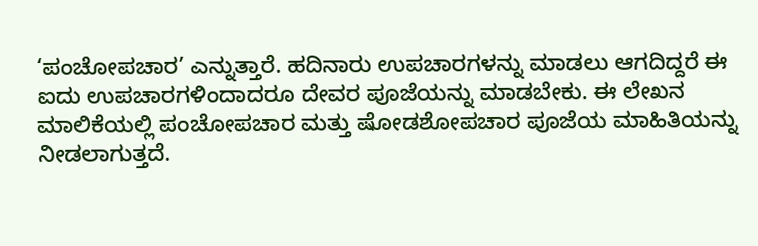‘ಪಂಚೋಪಚಾರ’ ಎನ್ನುತ್ತಾರೆ. ಹದಿನಾರು ಉಪಚಾರಗಳನ್ನು ಮಾಡಲು ಆಗದಿದ್ದರೆ ಈ ಐದು ಉಪಚಾರಗಳಿಂದಾದರೂ ದೇವರ ಪೂಜೆಯನ್ನು ಮಾಡಬೇಕು. ಈ ಲೇಖನ ಮಾಲಿಕೆಯಲ್ಲಿ ಪಂಚೋಪಚಾರ ಮತ್ತು ಷೋಡಶೋಪಚಾರ ಪೂಜೆಯ ಮಾಹಿತಿಯನ್ನು ನೀಡಲಾಗುತ್ತದೆ.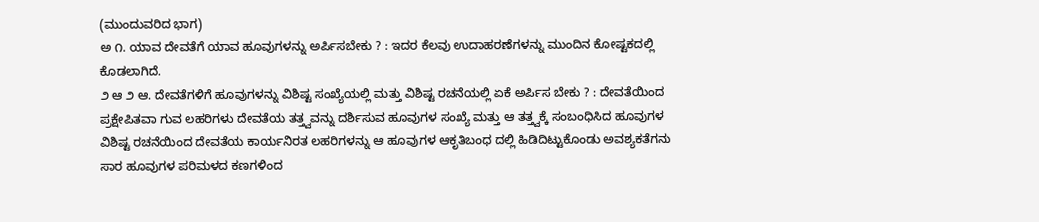(ಮುಂದುವರಿದ ಭಾಗ)
ಅ ೧. ಯಾವ ದೇವತೆಗೆ ಯಾವ ಹೂವುಗಳನ್ನು ಅರ್ಪಿಸಬೇಕು ? : ಇದರ ಕೆಲವು ಉದಾಹರಣೆಗಳನ್ನು ಮುಂದಿನ ಕೋಷ್ಟಕದಲ್ಲಿ ಕೊಡಲಾಗಿದೆ.
೨ ಆ ೨ ಆ. ದೇವತೆಗಳಿಗೆ ಹೂವುಗಳನ್ನು ವಿಶಿಷ್ಟ ಸಂಖ್ಯೆಯಲ್ಲಿ ಮತ್ತು ವಿಶಿಷ್ಟ ರಚನೆಯಲ್ಲಿ ಏಕೆ ಅರ್ಪಿಸ ಬೇಕು ? : ದೇವತೆಯಿಂದ ಪ್ರಕ್ಷೇಪಿತವಾ ಗುವ ಲಹರಿಗಳು ದೇವತೆಯ ತತ್ತ್ವವನ್ನು ದರ್ಶಿಸುವ ಹೂವುಗಳ ಸಂಖ್ಯೆ ಮತ್ತು ಆ ತತ್ತ್ವಕ್ಕೆ ಸಂಬಂಧಿಸಿದ ಹೂವುಗಳ ವಿಶಿಷ್ಟ ರಚನೆಯಿಂದ ದೇವತೆಯ ಕಾರ್ಯನಿರತ ಲಹರಿಗಳನ್ನು ಆ ಹೂವುಗಳ ಆಕೃತಿಬಂಧ ದಲ್ಲಿ ಹಿಡಿದಿಟ್ಟುಕೊಂಡು ಅವಶ್ಯಕತೆಗನು ಸಾರ ಹೂವುಗಳ ಪರಿಮಳದ ಕಣಗಳಿಂದ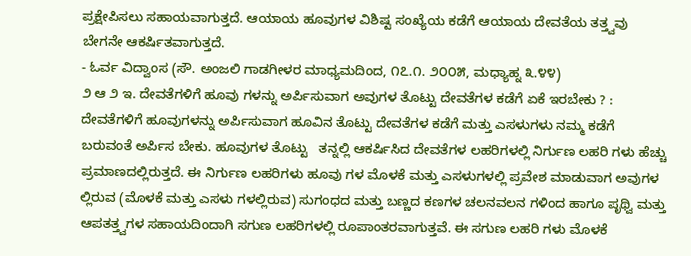ಪ್ರಕ್ಷೇಪಿಸಲು ಸಹಾಯವಾಗುತ್ತದೆ. ಆಯಾಯ ಹೂವುಗಳ ವಿಶಿಷ್ಟ ಸಂಖ್ಯೆಯ ಕಡೆಗೆ ಆಯಾಯ ದೇವತೆಯ ತತ್ತ್ವವು ಬೇಗನೇ ಆಕರ್ಷಿತವಾಗುತ್ತದೆ.
- ಓರ್ವ ವಿದ್ವಾಂಸ (ಸೌ. ಅಂಜಲಿ ಗಾಡಗೀಳರ ಮಾಧ್ಯಮದಿಂದ, ೧೭.೧. ೨೦೦೫, ಮಧ್ಯಾಹ್ನ ೩.೪೪)
೨ ಆ ೨ ಇ. ದೇವತೆಗಳಿಗೆ ಹೂವು ಗಳನ್ನು ಅರ್ಪಿಸುವಾಗ ಅವುಗಳ ತೊಟ್ಟು ದೇವತೆಗಳ ಕಡೆಗೆ ಏಕೆ ಇರಬೇಕು ? : ದೇವತೆಗಳಿಗೆ ಹೂವುಗಳನ್ನು ಅರ್ಪಿಸುವಾಗ ಹೂವಿನ ತೊಟ್ಟು ದೇವತೆಗಳ ಕಡೆಗೆ ಮತ್ತು ಎಸಳುಗಳು ನಮ್ಮ ಕಡೆಗೆ ಬರುವಂತೆ ಅರ್ಪಿಸ ಬೇಕು. ಹೂವುಗಳ ತೊಟ್ಟು   ತನ್ನಲ್ಲಿ ಆಕರ್ಷಿಸಿದ ದೇವತೆಗಳ ಲಹರಿಗಳಲ್ಲಿ ನಿರ್ಗುಣ ಲಹರಿ ಗಳು ಹೆಚ್ಚು ಪ್ರಮಾಣದಲ್ಲಿರುತ್ತದೆ. ಈ ನಿರ್ಗುಣ ಲಹರಿಗಳು ಹೂವು ಗಳ ಮೊಳಕೆ ಮತ್ತು ಎಸಳುಗಳಲ್ಲಿ ಪ್ರವೇಶ ಮಾಡುವಾಗ ಅವುಗಳ ಲ್ಲಿರುವ (ಮೊಳಕೆ ಮತ್ತು ಎಸಳು ಗಳಲ್ಲಿರುವ) ಸುಗಂಧದ ಮತ್ತು ಬಣ್ಣದ ಕಣಗಳ ಚಲನವಲನ ಗಳಿಂದ ಹಾಗೂ ಪೃಥ್ವಿ ಮತ್ತು ಆಪತತ್ತ್ವಗಳ ಸಹಾಯದಿಂದಾಗಿ ಸಗುಣ ಲಹರಿಗಳಲ್ಲಿ ರೂಪಾಂತರವಾಗುತ್ತವೆ. ಈ ಸಗುಣ ಲಹರಿ ಗಳು ಮೊಳಕೆ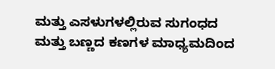ಮತ್ತು ಎಸಳುಗಳಲ್ಲಿರುವ ಸುಗಂಧದ ಮತ್ತು ಬಣ್ಣದ ಕಣಗಳ ಮಾಧ್ಯಮದಿಂದ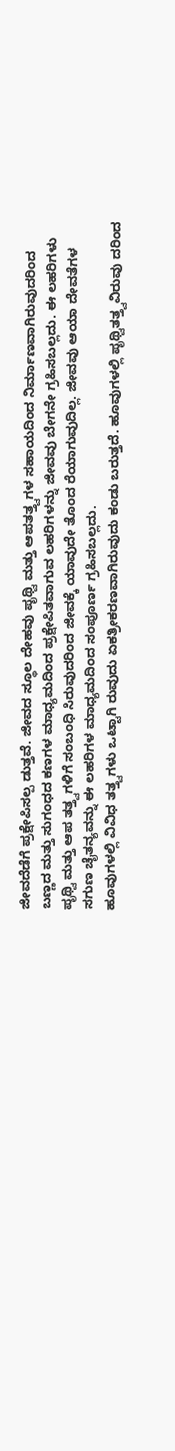ಜೀವದೆಡೆಗೆ ಪ್ರಕ್ಷೇಪಿಸಲ್ಪ ಡುತ್ತವೆ. ಜೀವದ ಸ್ಥೂಲ ದೇಹವು ಪೃಥ್ವಿ ಮತ್ತು ಆಪತತ್ತ್ವಗಳ ಸಹಾಯದಿಂದ ನಿರ್ಮಾಣವಾಗಿರುವುದರಿಂದ ಬಣ್ಣದ ಮತ್ತು ಸುಗಂಧದ ಕಣಗಳ ಮಾಧ್ಯಮದಿಂದ ಪ್ರಕ್ಷೇಪಿತವಾಗುವ ಲಹರಿಗಳನ್ನು ಜೀವವು ಬೇಗನೇ ಗ್ರಹಿಸಬಲ್ಲದು. ಈ ಲಹರಿಗಳು ಪೃಥ್ವಿ ಮತ್ತು ಆಪ ತತ್ತ್ವಗಳಿಗೆ ಸಂಬಂಧಿ ಸಿರುವುದರಿಂದ ಜೀವಕ್ಕೆ ಯಾವುದೇ ತೊಂದ ರೆಯಾಗುವುದಿಲ್ಲ. ಜೀವವು ಆಯಾ ದೇವತೆಗಳ ಸಗುಣ ಚೈತನ್ಯವನ್ನು ಈ ಲಹರಿಗಳ ಮಾಧ್ಯಮದಿಂದ ಸಂಪೂರ್ಣ ಗ್ರಹಿಸಬಲ್ಲದು.
ಹೂವುಗಳಲ್ಲಿ ವಿವಿಧ ತತ್ತ್ವಗಳು ಒಟ್ಟಾಗಿ ರುವುದು ಏಕತ್ರೀಕರಣವಾಗಿರುವುದು ಕಂಡು ಬರುತ್ತದೆ. ಹೂವುಗಳಲ್ಲಿ ಪೃಥ್ವಿತತ್ತ್ವವಿರುವು ದರಿಂದ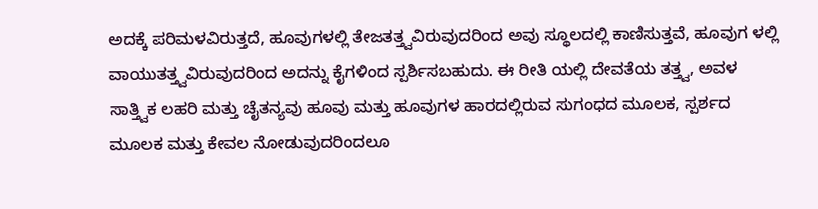ಅದಕ್ಕೆ ಪರಿಮಳವಿರುತ್ತದೆ, ಹೂವುಗಳಲ್ಲಿ ತೇಜತತ್ತ್ವವಿರುವುದರಿಂದ ಅವು ಸ್ಥೂಲದಲ್ಲಿ ಕಾಣಿಸುತ್ತವೆ, ಹೂವುಗ ಳಲ್ಲಿ ವಾಯುತತ್ತ್ವವಿರುವುದರಿಂದ ಅದನ್ನು ಕೈಗಳಿಂದ ಸ್ಪರ್ಶಿಸಬಹುದು. ಈ ರೀತಿ ಯಲ್ಲಿ ದೇವತೆಯ ತತ್ತ್ವ, ಅವಳ ಸಾತ್ತ್ವಿಕ ಲಹರಿ ಮತ್ತು ಚೈತನ್ಯವು ಹೂವು ಮತ್ತು ಹೂವುಗಳ ಹಾರದಲ್ಲಿರುವ ಸುಗಂಧದ ಮೂಲಕ, ಸ್ಪರ್ಶದ ಮೂಲಕ ಮತ್ತು ಕೇವಲ ನೋಡುವುದರಿಂದಲೂ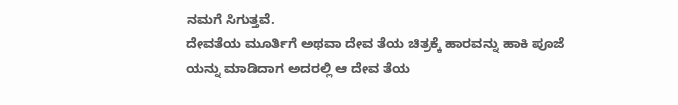ನಮಗೆ ಸಿಗುತ್ತವೆ.
ದೇವತೆಯ ಮೂರ್ತಿಗೆ ಅಥವಾ ದೇವ ತೆಯ ಚಿತ್ರಕ್ಕೆ ಹಾರವನ್ನು ಹಾಕಿ ಪೂಜೆ ಯನ್ನು ಮಾಡಿದಾಗ ಅದರಲ್ಲಿ ಆ ದೇವ ತೆಯ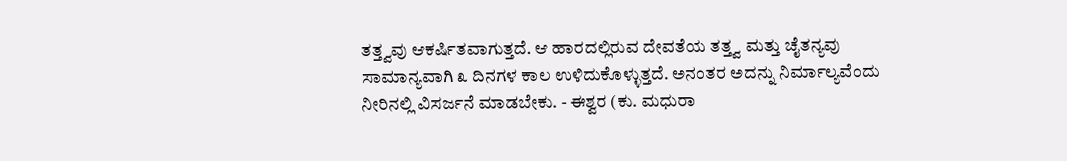ತತ್ತ್ವವು ಆಕರ್ಷಿತವಾಗುತ್ತದೆ. ಆ ಹಾರದಲ್ಲಿರುವ ದೇವತೆಯ ತತ್ತ್ವ ಮತ್ತು ಚೈತನ್ಯವು ಸಾಮಾನ್ಯವಾಗಿ ೩ ದಿನಗಳ ಕಾಲ ಉಳಿದುಕೊಳ್ಳುತ್ತದೆ. ಅನಂತರ ಅದನ್ನು ನಿರ್ಮಾಲ್ಯವೆಂದು ನೀರಿನಲ್ಲಿ ವಿಸರ್ಜನೆ ಮಾಡಬೇಕು. - ಈಶ್ವರ (ಕು. ಮಧುರಾ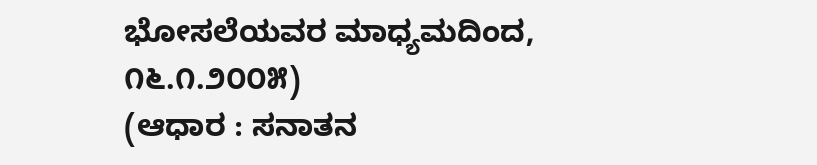ಭೋಸಲೆಯವರ ಮಾಧ್ಯಮದಿಂದ, ೧೬.೧.೨೦೦೫)
(ಆಧಾರ : ಸನಾತನ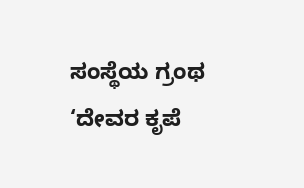ಸಂಸ್ಥೆಯ ಗ್ರಂಥ ‘ದೇವರ ಕೃಪೆ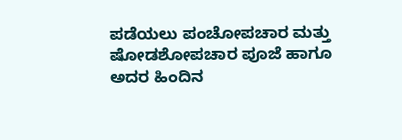ಪಡೆಯಲು ಪಂಚೋಪಚಾರ ಮತ್ತು ಷೋಡಶೋಪಚಾರ ಪೂಜೆ ಹಾಗೂ ಅದರ ಹಿಂದಿನ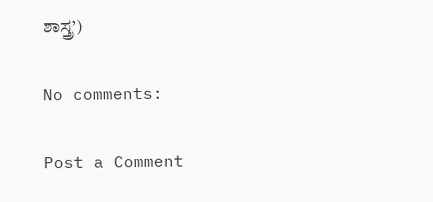ಶಾಸ್ತ್ರ’)

No comments:

Post a Comment